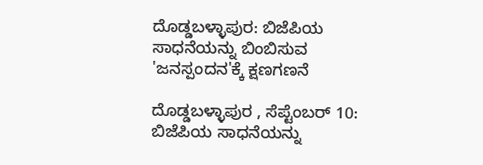ದೊಡ್ಡಬಳ್ಳಾಪುರ: ಬಿಜೆಪಿಯ ಸಾಧನೆಯನ್ನು ಬಿಂಬಿಸುವ 'ಜನಸ್ಪಂದನ'ಕ್ಕೆ ಕ್ಷಣಗಣನೆ

ದೊಡ್ಡಬಳ್ಳಾಪುರ , ಸೆಪ್ಟೆಂಬರ್ 10: ಬಿಜೆಪಿಯ ಸಾಧನೆಯನ್ನು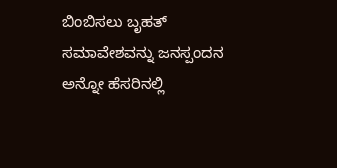ಬಿಂಬಿಸಲು ಬೃಹತ್ ಸಮಾವೇಶವನ್ನು ಜನಸ್ಪಂದನ ಅನ್ನೋ ಹೆಸರಿನಲ್ಲಿ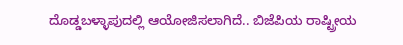ದೊಡ್ಡಬಳ್ಳಾಪುದಲ್ಲಿ ಆಯೋಜಿಸಲಾಗಿದೆ.. ಬಿಜೆಪಿಯ ರಾಷ್ಟ್ರೀಯ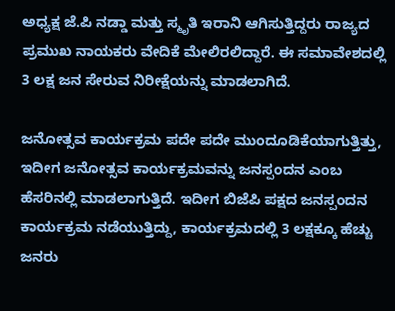ಅಧ್ಯಕ್ಷ ಜೆ.ಪಿ ನಡ್ಡಾ ಮತ್ತು ಸ್ಮೃತಿ ಇರಾನಿ ಆಗಿಸುತ್ತಿದ್ದರು ರಾಜ್ಯದ ಪ್ರಮುಖ ನಾಯಕರು ವೇದಿಕೆ ಮೇಲಿರಲಿದ್ದಾರೆ. ಈ ಸಮಾವೇಶದಲ್ಲಿ 3 ಲಕ್ಷ ಜನ ಸೇರುವ ನಿರೀಕ್ಷೆಯನ್ನು ಮಾಡಲಾಗಿದೆ.

ಜನೋತ್ಸವ ಕಾರ್ಯಕ್ರಮ ಪದೇ ಪದೇ ಮುಂದೂಡಿಕೆಯಾಗುತ್ತಿತ್ತು, ಇದೀಗ ಜನೋತ್ಸವ ಕಾರ್ಯಕ್ರಮವನ್ನು ಜನಸ್ಪಂದನ ಎಂಬ ಹೆಸರಿನಲ್ಲಿ ಮಾಡಲಾಗುತ್ತಿದೆ. ಇದೀಗ ಬಿಜೆಪಿ ಪಕ್ಷದ ಜನಸ್ಪಂದನ ಕಾರ್ಯಕ್ರಮ ನಡೆಯುತ್ತಿದ್ದು, ಕಾರ್ಯಕ್ರಮದಲ್ಲಿ 3 ಲಕ್ಷಕ್ಕೂ ಹೆಚ್ಚು ಜನರು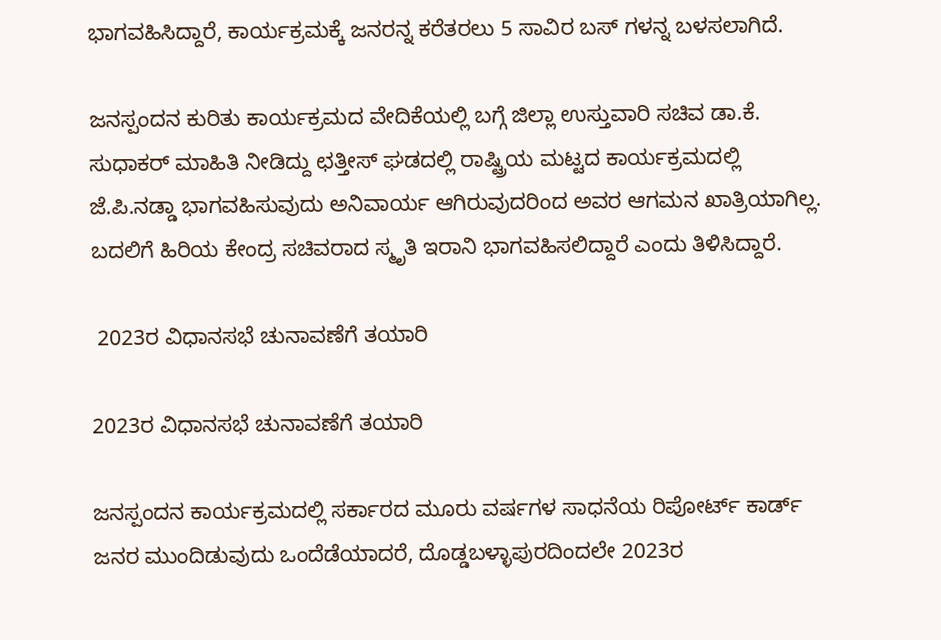ಭಾಗವಹಿಸಿದ್ದಾರೆ, ಕಾರ್ಯಕ್ರಮಕ್ಕೆ ಜನರನ್ನ ಕರೆತರಲು 5 ಸಾವಿರ ಬಸ್ ಗಳನ್ನ ಬಳಸಲಾಗಿದೆ.

ಜನಸ್ಪಂದನ ಕುರಿತು ಕಾರ್ಯಕ್ರಮದ ವೇದಿಕೆಯಲ್ಲಿ ಬಗ್ಗೆ ಜಿಲ್ಲಾ ಉಸ್ತುವಾರಿ ಸಚಿವ ಡಾ.ಕೆ. ಸುಧಾಕರ್ ಮಾಹಿತಿ ನೀಡಿದ್ದು ಛತ್ತೀಸ್ ಘಡದಲ್ಲಿ ರಾಷ್ಟ್ರಿಯ ಮಟ್ಟದ ಕಾರ್ಯಕ್ರಮದಲ್ಲಿ‌ ಜೆ.ಪಿ.ನಡ್ಡಾ ಭಾಗವಹಿಸುವುದು ಅನಿವಾರ್ಯ ಆಗಿರುವುದರಿಂದ ಅವರ ಆಗಮನ ಖಾತ್ರಿಯಾಗಿಲ್ಲ. ಬದಲಿಗೆ ಹಿರಿಯ ಕೇಂದ್ರ ಸಚಿವರಾದ ಸ್ಮೃತಿ ಇರಾನಿ ಭಾಗವಹಿಸಲಿದ್ದಾರೆ ಎಂದು ತಿಳಿಸಿದ್ದಾರೆ.

 2023ರ ವಿಧಾನಸಭೆ‌ ಚುನಾವಣೆಗೆ ತಯಾರಿ

2023ರ ವಿಧಾನಸಭೆ‌ ಚುನಾವಣೆಗೆ ತಯಾರಿ

ಜನಸ್ಪಂದನ ಕಾರ್ಯಕ್ರಮದಲ್ಲಿ ಸರ್ಕಾರದ ಮೂರು ವರ್ಷಗಳ ಸಾಧನೆಯ ರಿಪೋರ್ಟ್ ಕಾರ್ಡ್ ಜನರ‌ ಮುಂದಿಡುವುದು ಒಂದೆಡೆಯಾದರೆ, ದೊಡ್ಡಬಳ್ಳಾಪುರದಿಂದಲೇ 2023ರ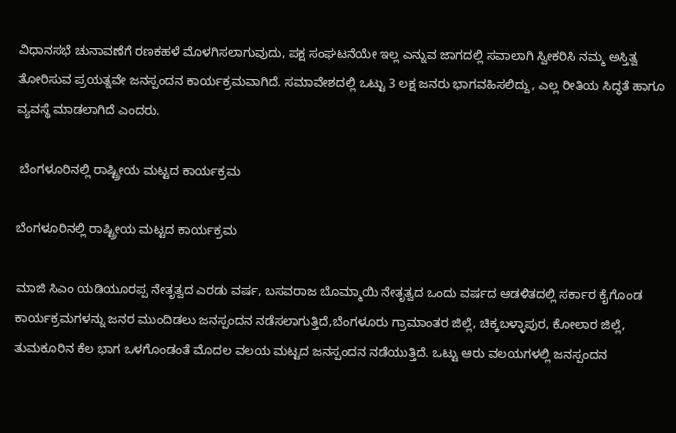ವಿಧಾನಸಭೆ‌ ಚುನಾವಣೆಗೆ ರಣಕಹಳೆ ಮೊಳಗಿಸಲಾಗುವುದು, ಪಕ್ಷ‌ ಸಂಘಟನೆಯೇ ಇಲ್ಲ ಎನ್ನುವ ಜಾಗದಲ್ಲಿ ಸವಾಲಾಗಿ ಸ್ವೀಕರಿಸಿ ನಮ್ಮ ಅಸ್ತಿತ್ವ ತೋರಿಸುವ ಪ್ರಯತ್ನವೇ ಜನಸ್ಪಂದನ ಕಾರ್ಯಕ್ರಮವಾಗಿದೆ. ಸಮಾವೇಶದಲ್ಲಿ ಒಟ್ಟು 3 ಲಕ್ಷ ಜನರು‌ ಭಾಗವಹಿಸಲಿದ್ದು, ಎಲ್ಲ ರೀತಿಯ ಸಿದ್ಧತೆ ಹಾಗೂ ವ್ಯವಸ್ಥೆ‌ ಮಾಡಲಾಗಿದೆ‌ ಎಂದರು.

 ಬೆಂಗಳೂರಿನಲ್ಲಿ ರಾಷ್ಟ್ರೀಯ ಮಟ್ಟದ ಕಾರ್ಯಕ್ರಮ

ಬೆಂಗಳೂರಿನಲ್ಲಿ ರಾಷ್ಟ್ರೀಯ ಮಟ್ಟದ ಕಾರ್ಯಕ್ರಮ

ಮಾಜಿ ಸಿಎಂ ಯಡಿಯೂರಪ್ಪ ನೇತೃತ್ವದ ಎರಡು ವರ್ಷ, ಬಸವರಾಜ ಬೊಮ್ಮಾಯಿ ನೇತೃತ್ವದ ಒಂದು ವರ್ಷದ ಆಡಳಿತದಲ್ಲಿ ಸರ್ಕಾರ ಕೈಗೊಂಡ ಕಾರ್ಯಕ್ರಮಗಳನ್ನು ಜನರ ಮುಂದಿಡಲು ಜನಸ್ಪಂದನ‌ ನಡೆಸಲಾಗುತ್ತಿದೆ,ಬೆಂಗಳೂರು ಗ್ರಾಮಾಂತರ ಜಿಲ್ಲೆ, ಚಿಕ್ಕಬಳ್ಳಾಪುರ, ಕೋಲಾರ ಜಿಲ್ಲೆ, ತುಮಕೂರಿನ ಕೆಲ ಭಾಗ ಒಳಗೊಂಡಂತೆ ಮೊದಲ ವಲಯ ಮಟ್ಟದ ಜನಸ್ಪಂದನ ನಡೆಯುತ್ತಿದೆ. ಒಟ್ಟು ಆರು ವಲಯಗಳಲ್ಲಿ ಜನಸ್ಪಂದನ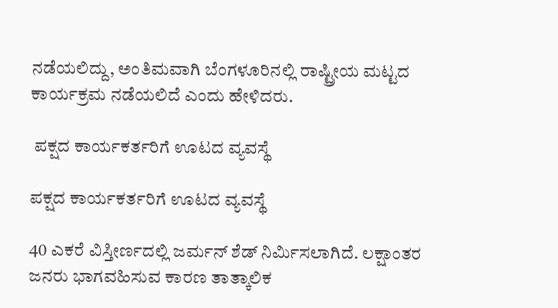ನಡೆಯಲಿದ್ದು, ಅಂತಿಮವಾಗಿ ಬೆಂಗಳೂರಿನಲ್ಲಿ ರಾಷ್ಟ್ರೀಯ ಮಟ್ಟದ ಕಾರ್ಯಕ್ರಮ ನಡೆಯಲಿದೆ ಎಂದು ಹೇಳಿದರು.

 ಪಕ್ಷದ ಕಾರ್ಯಕರ್ತರಿಗೆ ಊಟದ ವ್ಯವಸ್ಥೆ

ಪಕ್ಷದ ಕಾರ್ಯಕರ್ತರಿಗೆ ಊಟದ ವ್ಯವಸ್ಥೆ

40 ಎಕರೆ ವಿಸ್ತೀರ್ಣದಲ್ಲಿ‌ ಜರ್ಮನ್ ಶೆಡ್ ನಿರ್ಮಿಸಲಾಗಿದೆ. ಲಕ್ಷಾಂತರ ಜನರು ಭಾಗವಹಿಸುವ ಕಾರಣ ತಾತ್ಕಾಲಿಕ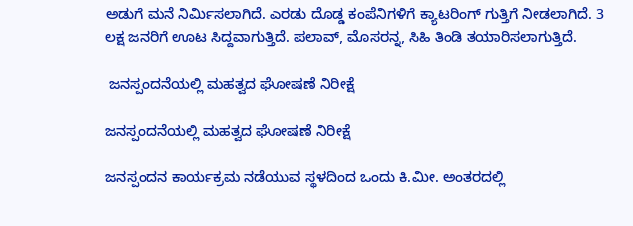ಅಡುಗೆ ಮನೆ ನಿರ್ಮಿಸಲಾಗಿದೆ. ಎರಡು ದೊಡ್ಡ ಕಂಪೆನಿಗಳಿಗೆ ಕ್ಯಾಟರಿಂಗ್ ಗುತ್ತಿಗೆ ನೀಡಲಾಗಿದೆ. 3 ಲಕ್ಷ ಜನರಿಗೆ ಊಟ ಸಿದ್ದವಾಗುತ್ತಿದೆ. ಪಲಾವ್, ಮೊಸರನ್ನ, ಸಿಹಿ ತಿಂಡಿ ತಯಾರಿಸಲಾಗುತ್ತಿದೆ.

 ಜನಸ್ಪಂದನೆಯಲ್ಲಿ ಮಹತ್ವದ ಘೋಷಣೆ ನಿರೀಕ್ಷೆ

ಜನಸ್ಪಂದನೆಯಲ್ಲಿ ಮಹತ್ವದ ಘೋಷಣೆ ನಿರೀಕ್ಷೆ

ಜನಸ್ಪಂದನ ಕಾರ್ಯಕ್ರಮ ನಡೆಯುವ ಸ್ಥಳದಿಂದ ಒಂದು ಕಿ.ಮೀ. ಅಂತರದಲ್ಲಿ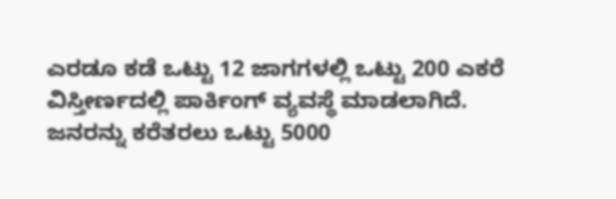ಎರಡೂ ಕಡೆ ಒಟ್ಟು 12 ಜಾಗಗಳಲ್ಲಿ ಒಟ್ಟು 200 ಎಕರೆ ವಿಸ್ತೀರ್ಣದಲ್ಲಿ ಪಾರ್ಕಿಂಗ್ ವ್ಯವಸ್ಥೆ‌ ಮಾಡಲಾಗಿದೆ. ಜನರನ್ನು ಕರೆತರಲು ಒಟ್ಟು 5000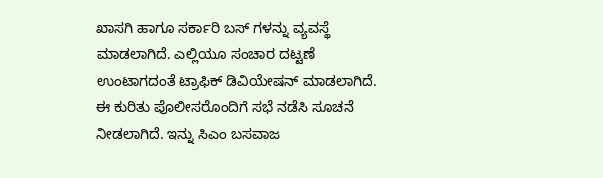ಖಾಸಗಿ ಹಾಗೂ ಸರ್ಕಾರಿ ಬಸ್ ಗಳನ್ನು ವ್ಯವಸ್ಥೆ ಮಾಡಲಾಗಿದೆ. ಎಲ್ಲಿಯೂ ಸಂಚಾರ ದಟ್ಟಣೆ ಉಂಟಾಗದಂತೆ ಟ್ರಾಫಿಕ್ ಡಿವಿಯೇಷನ್ ಮಾಡಲಾಗಿದೆ. ಈ ಕುರಿತು‌ ಪೊಲೀಸರೊಂದಿಗೆ ಸಭೆ ನಡೆಸಿ ಸೂಚನೆ ನೀಡಲಾಗಿದೆ. ಇನ್ನು ಸಿಎಂ ಬಸವಾಜ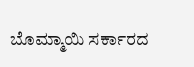ಬೊಮ್ಮಾಯಿ ಸರ್ಕಾರದ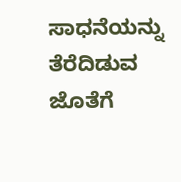ಸಾಧನೆಯನ್ನು ತೆರೆದಿಡುವ ಜೊತೆಗೆ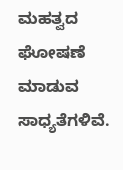ಮಹತ್ವದ ಘೋಷಣೆ ಮಾಡುವ ಸಾಧ್ಯತೆಗಳಿವೆ.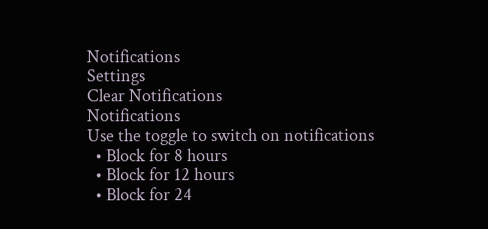Notifications
Settings
Clear Notifications
Notifications
Use the toggle to switch on notifications
  • Block for 8 hours
  • Block for 12 hours
  • Block for 24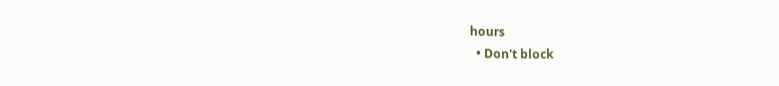hours
  • Don't block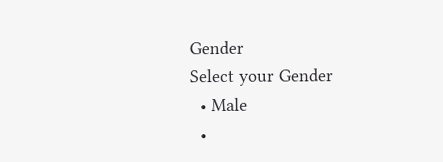Gender
Select your Gender
  • Male
  •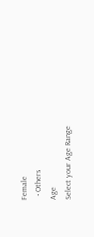Female
  • Others
Age
Select your Age Range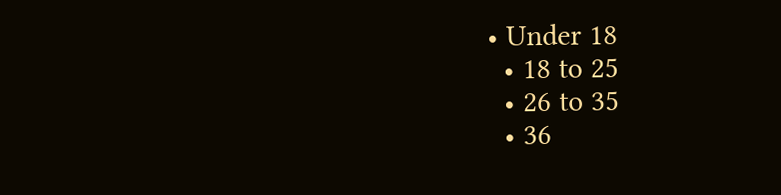• Under 18
  • 18 to 25
  • 26 to 35
  • 36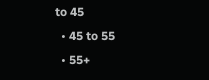to 45
  • 45 to 55
  • 55+